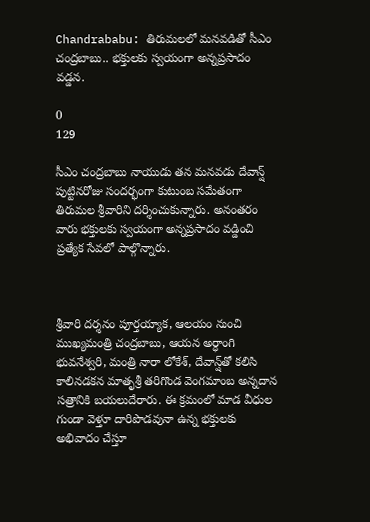Chandrababu: తిరుమలలో మనవడితో సీఎం చంద్రబాబు.. భక్తులకు స్వయంగా అన్నప్రసాదం వడ్డన.

0
129

సీఎం చంద్రబాబు నాయుడు తన మనవడు దేవాన్ష్ పుట్టినరోజు సందర్భంగా కుటుంబ సమేతంగా తిరుమల శ్రీవారిని దర్శించుకున్నారు. అనంతరం వారు భక్తులకు స్వయంగా అన్నప్రసాదం వడ్డించి ప్రత్యేక సేవలో పాల్గొన్నారు.



శ్రీవారి దర్శనం పూర్తయ్యాక, ఆలయం నుంచి ముఖ్యమంత్రి చంద్రబాబు, ఆయన అర్ధాంగి భువనేశ్వరి, మంత్రి నారా లోకేశ్‌, దేవాన్ష్‌తో కలిసి కాలినడకన మాతృశ్రీ తరిగొండ వెంగమాంబ అన్నదాన సత్రానికి బయలుదేరారు. ఈ క్రమంలో మాడ వీధుల గుండా వెళ్తూ దారిపొడవునా ఉన్న భక్తులకు అభివాదం చేస్తూ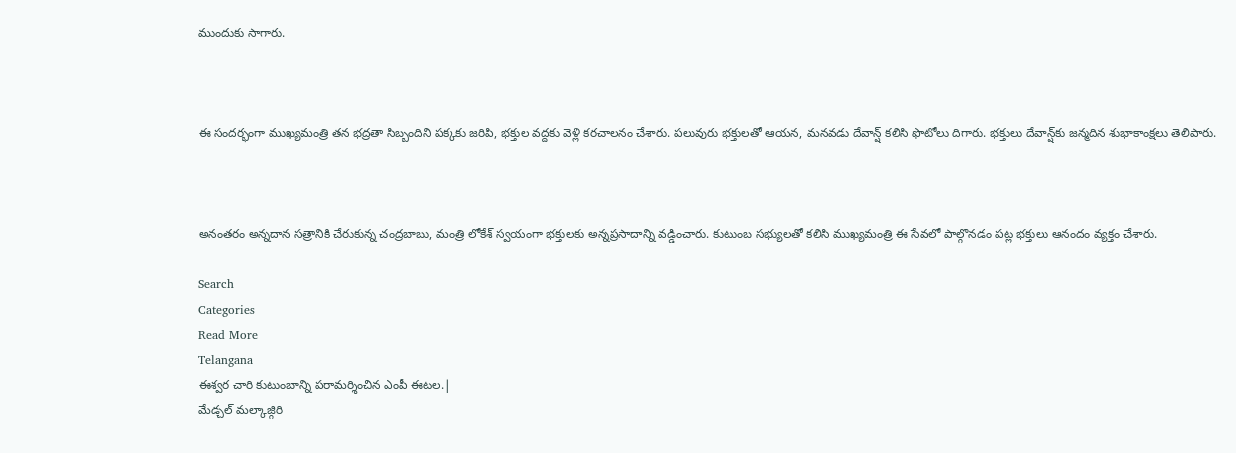ముందుకు సాగారు.



ఈ సందర్భంగా ముఖ్యమంత్రి తన భద్రతా సిబ్బందిని పక్కకు జరిపి, భక్తుల వద్దకు వెళ్లి కరచాలనం చేశారు. పలువురు భక్తులతో ఆయన, మనవడు దేవాన్ష్ కలిసి ఫొటోలు దిగారు. భక్తులు దేవాన్ష్‌కు జన్మదిన శుభాకాంక్షలు తెలిపారు.



అనంతరం అన్నదాన సత్రానికి చేరుకున్న చంద్రబాబు, మంత్రి లోకేశ్‌ స్వయంగా భక్తులకు అన్నప్రసాదాన్ని వడ్డించారు. కుటుంబ సభ్యులతో కలిసి ముఖ్యమంత్రి ఈ సేవలో పాల్గొనడం పట్ల భక్తులు ఆనందం వ్యక్తం చేశారు.

Search
Categories
Read More
Telangana
ఈశ్వర చారి కుటుంబాన్ని పరామర్శించిన ఎంపీ ఈటల.|
మేడ్చల్ మల్కాజ్గిరి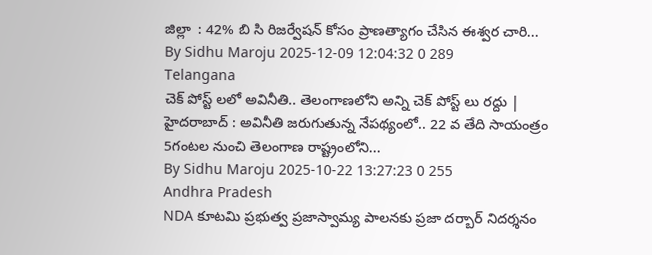జిల్లా  : 42% బి సి రిజర్వేషన్ కోసం ప్రాణత్యాగం చేసిన ఈశ్వర చారి...
By Sidhu Maroju 2025-12-09 12:04:32 0 289
Telangana
చెక్ పోస్ట్ లలో అవినీతి.. తెలంగాణలోని అన్ని చెక్ పోస్ట్ లు రద్దు |
హైదరాబాద్ : అవినీతి జరుగుతున్న నేపథ్యంలో.. 22 వ తేది సాయంత్రం 5గంటల నుంచి తెలంగాణ రాష్ట్రంలోని...
By Sidhu Maroju 2025-10-22 13:27:23 0 255
Andhra Pradesh
NDA కూటమి ప్రభుత్వ ప్రజాస్వామ్య పాలనకు ప్రజా దర్బార్ నిదర్శనం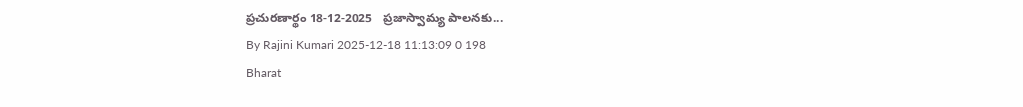ప్ర‌చుర‌ణార్థం 18-12-2025   ప్ర‌జాస్వామ్య పాల‌న‌కు...
By Rajini Kumari 2025-12-18 11:13:09 0 198
Bharat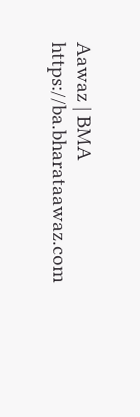Aawaz | BMA https://ba.bharataawaz.com